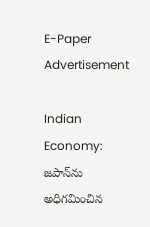E-Paper
Advertisement

Indian Economy: జపాన్‌ను అధిగమించిన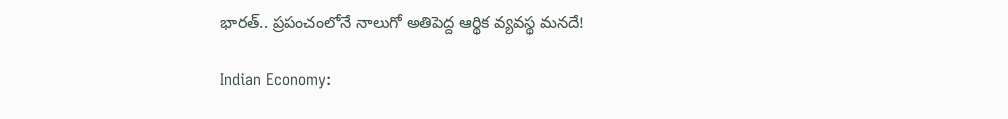భారత్.. ప్రపంచంలోనే నాలుగో అతిపెద్ద ఆర్థిక వ్యవస్థ మ‌న‌దే!

Indian Economy: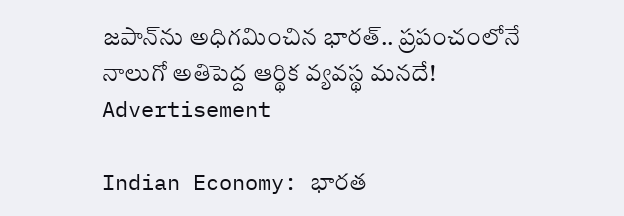జపాన్‌ను అధిగమించిన భారత్.. ప్రపంచంలోనే నాలుగో అతిపెద్ద ఆర్థిక వ్యవస్థ మ‌న‌దే!
Advertisement

Indian Economy: భారత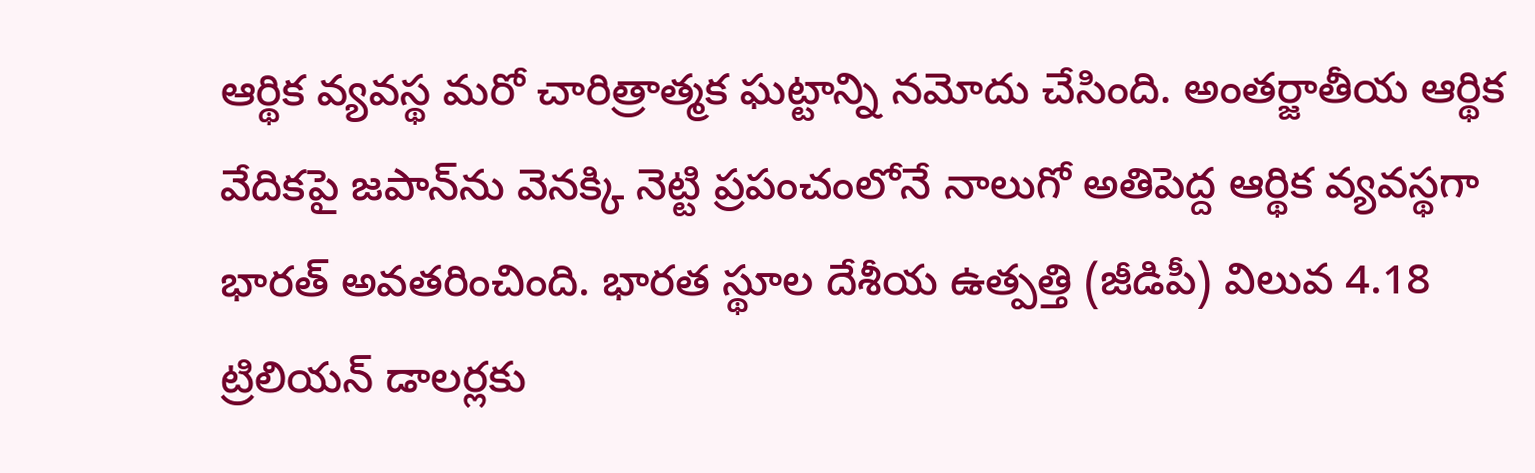ఆర్థిక వ్యవస్థ మరో చారిత్రాత్మక ఘట్టాన్ని నమోదు చేసింది. అంతర్జాతీయ ఆర్థిక వేదికపై జపాన్‌ను వెనక్కి నెట్టి ప్రపంచంలోనే నాలుగో అతిపెద్ద ఆర్థిక వ్యవస్థగా భారత్ అవతరించింది. భారత స్థూల దేశీయ ఉత్పత్తి (జీడిపీ) విలువ 4.18 ట్రిలియన్ డాలర్లకు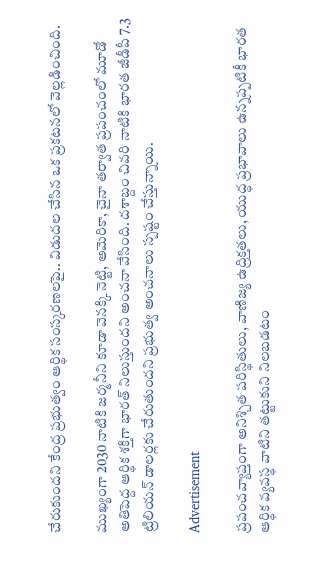చేరుకుందని కేంద్ర ప్రభుత్వం ఆర్థిక సంస్కరణలపై.. విడుదల చేసిన ఒక ప్రకటనలో వెల్లడించింది.

ముఖ్యంగా 2030 నాటికి జర్మనీని కూడా వెనక్కి నెట్టి, అమెరికా, చైనా తర్వాత ప్రపంచంలో మూడో అతిపెద్ద ఆర్థిక శక్తిగా భారత్ నిలుస్తుందని అంచనా వేసింది. దశాబ్దం చివరి నాటికి భారత జీడీపీ 7.3 ట్రిలియన్ డాలర్లకు చేరుతుందని ప్రభుత్వ అంచనాలు స్పష్టం చేస్తున్నాయి.

Advertisement

ప్రపంచవ్యాప్తంగా అనిశ్చిత పరిస్థితులు, వాణిజ్య ఉద్రిక్తతలు, యుద్ధ ప్రభావాలు ఉన్నప్పటికీ భారత ఆర్థిక వ్యవస్థ వాటిని తట్టుకుని నిలబడటం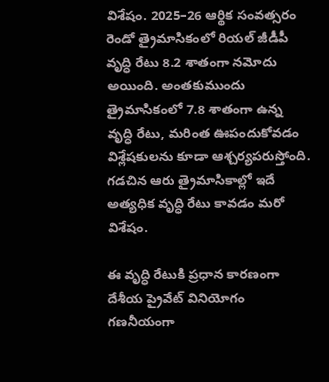విశేషం. 2025–26 ఆర్థిక సంవత్సరం రెండో త్రైమాసికంలో రియల్ జీడీపీ వృద్ధి రేటు 8.2 శాతంగా నమోదు అయింది. అంతకుముందు త్రైమాసికంలో 7.8 శాతంగా ఉన్న వృద్ధి రేటు, మరింత ఊపందుకోవడం విశ్లేషకులను కూడా ఆశ్చర్యపరుస్తోంది. గడచిన ఆరు త్రైమాసికాల్లో ఇదే అత్యధిక వృద్ధి రేటు కావడం మరో విశేషం.

ఈ వృద్ధి రేటుకి ప్రధాన కారణంగా దేశీయ ప్రైవేట్ వినియోగం గణనీయంగా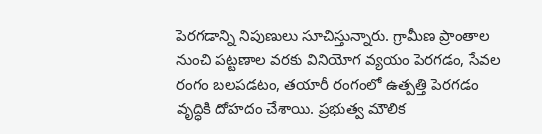పెరగడాన్ని నిపుణులు సూచిస్తున్నారు. గ్రామీణ ప్రాంతాల నుంచి పట్టణాల వరకు వినియోగ వ్యయం పెరగడం, సేవల రంగం బలపడటం, తయారీ రంగంలో ఉత్పత్తి పెరగడం వృద్ధికి దోహదం చేశాయి. ప్రభుత్వ మౌలిక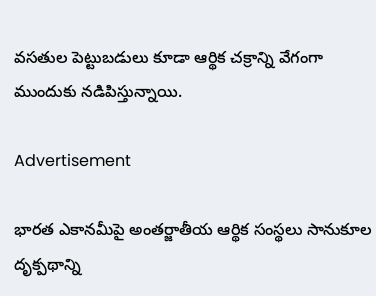వసతుల పెట్టుబడులు కూడా ఆర్థిక చక్రాన్ని వేగంగా ముందుకు నడిపిస్తున్నాయి.

Advertisement

భారత ఎకానమీపై అంతర్జాతీయ ఆర్థిక సంస్థలు సానుకూల దృక్పథాన్ని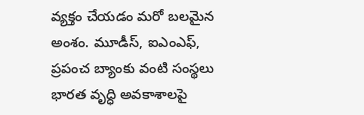వ్యక్తం చేయడం మరో బలమైన అంశం. మూడీస్, ఐఎంఎఫ్, ప్రపంచ బ్యాంకు వంటి సంస్థలు భారత వృద్ధి అవకాశాలపై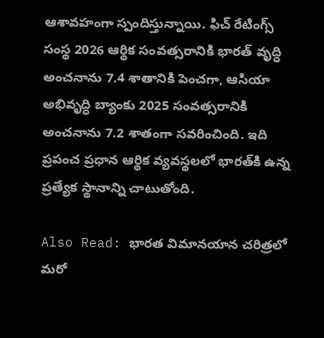ఆశావహంగా స్పందిస్తున్నాయి. ఫిచ్ రేటింగ్స్ సంస్థ 2026 ఆర్థిక సంవత్సరానికి భారత్ వృద్ధి అంచనాను 7.4 శాతానికి పెంచగా, ఆసియా అభివృద్ధి బ్యాంకు 2025 సంవత్సరానికి అంచనాను 7.2 శాతంగా సవరించింది. ఇది ప్రపంచ ప్రధాన ఆర్థిక వ్యవస్థలలో భారత్‌కి ఉన్న ప్రత్యేక స్థానాన్ని చాటుతోంది.

Also Read: భారత విమానయాన చరిత్రలో మరో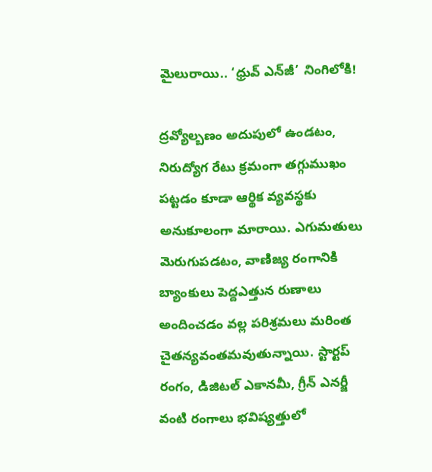మైలురాయి.. ‘ధ్రువ్ ఎన్‌జీ’ నింగిలోకి!

ద్రవ్యోల్బణం అదుపులో ఉండటం, నిరుద్యోగ రేటు క్రమంగా తగ్గుముఖం పట్టడం కూడా ఆర్థిక వ్యవస్థకు అనుకూలంగా మారాయి. ఎగుమతులు మెరుగుపడటం, వాణిజ్య రంగానికి బ్యాంకులు పెద్దఎత్తున రుణాలు అందించడం వల్ల పరిశ్రమలు మరింత చైతన్యవంతమవుతున్నాయి. స్టార్టప్ రంగం, డిజిటల్ ఎకానమీ, గ్రీన్ ఎనర్జీ వంటి రంగాలు భవిష్యత్తులో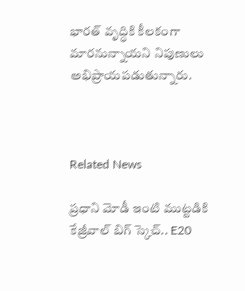భారత్ వృద్ధికి కీలకంగా మారనున్నాయని నిపుణులు అభిప్రాయపడుతున్నారు.



Related News

ప్రధాని మోడీ ఇంటి ముట్టడికి కేజ్రీవాల్ బిగ్ స్కెచ్.. E20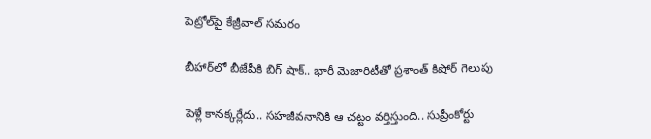పెట్రోల్‌పై కేజ్రీవాల్ సమరం

బీహార్‌లో బీజేపీకి బిగ్ షాక్.. భారీ మెజారిటీతో ప్రశాంత్ కిషోర్ గెలుపు

పెళ్లే కానక్కర్లేదు.. సహజీవనానికి ఆ చట్టం వర్తిస్తుంది.. సుప్రీంకోర్టు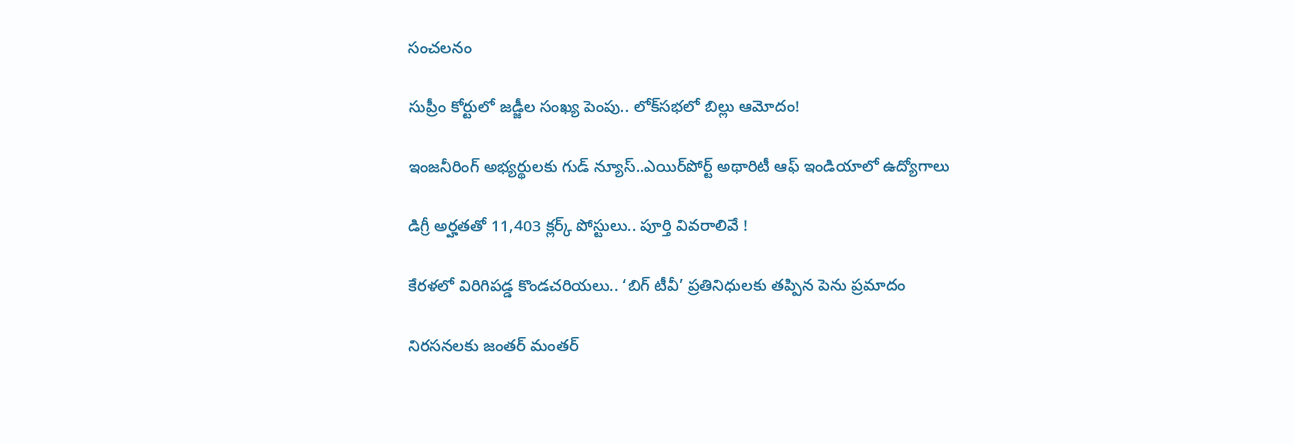సంచలనం

సుప్రీం కోర్టులో జడ్జీల సంఖ్య పెంపు.. లోక్‌సభలో బిల్లు ఆమోదం!

ఇంజనీరింగ్ అభ్యర్థులకు గుడ్ న్యూస్..ఎయిర్‌పోర్ట్ అథారిటీ ఆఫ్ ఇండియాలో ఉద్యోగాలు

డిగ్రీ అర్హతతో 11,403 క్లర్క్ పోస్టులు.. పూర్తి వివరాలివే !

కేరళలో విరిగిపడ్డ కొండచరియలు.. ‘బిగ్ టీవీ’ ప్రతినిధులకు తప్పిన పెను ప్రమాదం

నిరసనలకు జంతర్ మంతర్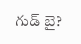గుడ్ బై?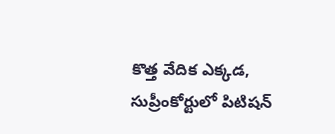కొత్త వేదిక ఎక్కడ, సుప్రీంకోర్టులో పిటిషన్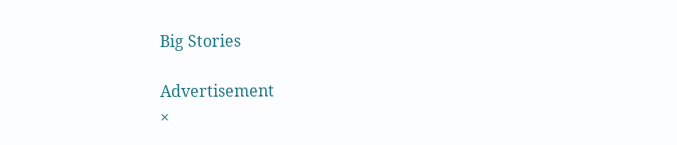Big Stories

Advertisement
×